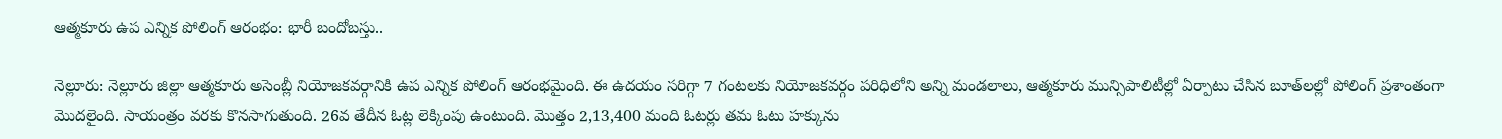ఆత్మకూరు ఉప ఎన్నిక పోలింగ్ ఆరంభం: భారీ బందోబస్తు..

నెల్లూరు: నెల్లూరు జిల్లా ఆత్మకూరు అసెంబ్లీ నియోజకవర్గానికి ఉప ఎన్నిక పోలింగ్ ఆరంభమైంది. ఈ ఉదయం సరిగ్గా 7 గంటలకు నియోజకవర్గం పరిధిలోని అన్ని మండలాలు, ఆత్మకూరు మున్సిపాలిటీల్లో ఏర్పాటు చేసిన బూత్‌లల్లో పోలింగ్ ప్రశాంతంగా మొదలైంది. సాయంత్రం వరకు కొనసాగుతుంది. 26వ తేదీన ఓట్ల లెక్కింపు ఉంటుంది. మొత్తం 2,13,400 మంది ఓటర్లు తమ ఓటు హక్కును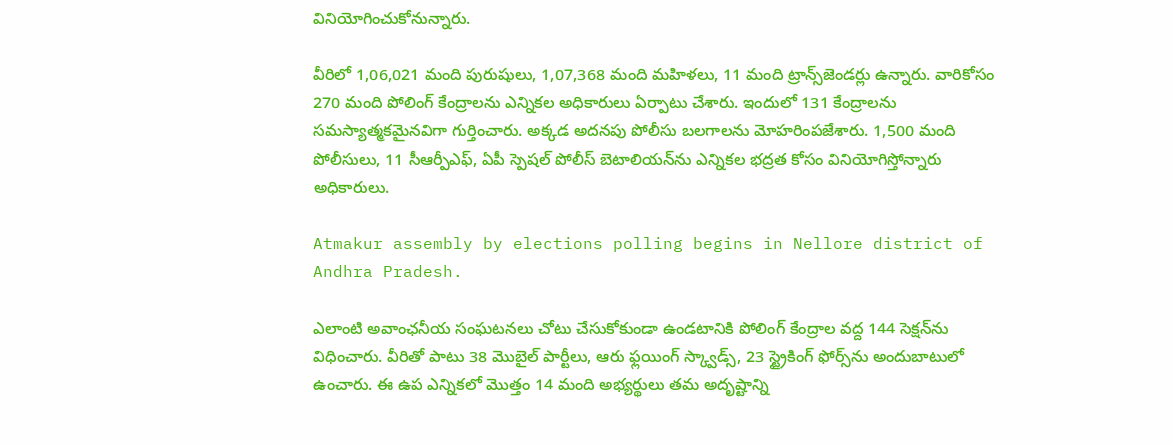వినియోగించుకోనున్నారు.

వీరిలో 1,06,021 మంది పురుషులు, 1,07,368 మంది మహిళలు, 11 మంది ట్రాన్స్‌జెండర్లు ఉన్నారు. వారికోసం 270 మంది పోలింగ్ కేంద్రాలను ఎన్నికల అధికారులు ఏర్పాటు చేశారు. ఇందులో 131 కేంద్రాలను సమస్యాత్మకమైనవిగా గుర్తించారు. అక్కడ అదనపు పోలీసు బలగాలను మోహరింపజేశారు. 1,500 మంది పోలీసులు, 11 సీఆర్పీఎఫ్, ఏపీ స్పెషల్ పోలీస్ బెటాలియన్‌ను ఎన్నికల భద్రత కోసం వినియోగిస్తోన్నారు అధికారులు.

Atmakur assembly by elections polling begins in Nellore district of Andhra Pradesh.

ఎలాంటి అవాంఛనీయ సంఘటనలు చోటు చేసుకోకుండా ఉండటానికి పోలింగ్ కేంద్రాల వద్ద 144 సెక్షన్‌ను విధించారు. వీరితో పాటు 38 మొబైల్ పార్టీలు, ఆరు ఫ్లయింగ్ స్క్వాడ్స్, 23 స్ట్రైకింగ్ ఫోర్స్‌ను అందుబాటులో ఉంచారు. ఈ ఉప ఎన్నికలో మొత్తం 14 మంది అభ్యర్థులు తమ అదృష్టాన్ని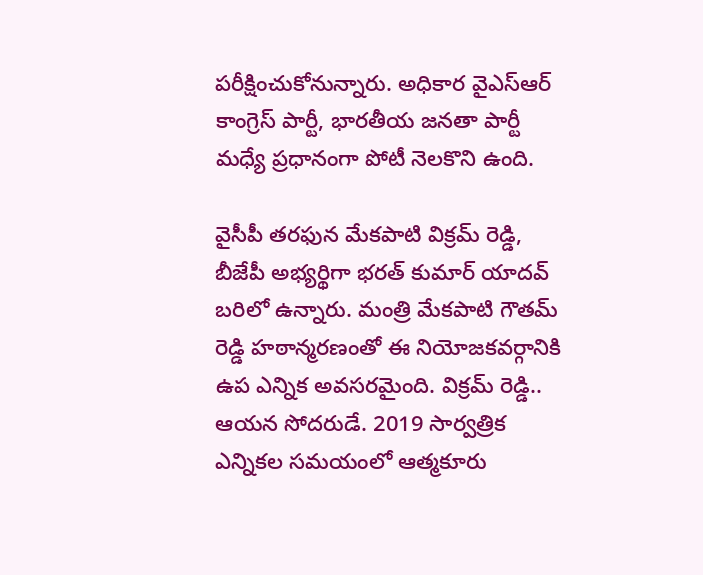పరీక్షించుకోనున్నారు. అధికార వైఎస్ఆర్ కాంగ్రెస్ పార్టీ, భారతీయ జనతా పార్టీ మధ్యే ప్రధానంగా పోటీ నెలకొని ఉంది.

వైసీపీ తరఫున మేకపాటి విక్రమ్ రెడ్డి, బీజేపీ అభ్యర్థిగా భరత్ కుమార్ యాదవ్ బరిలో ఉన్నారు. మంత్రి మేకపాటి గౌతమ్ రెడ్డి హఠాన్మరణంతో ఈ నియోజకవర్గానికి ఉప ఎన్నిక అవసరమైంది. విక్రమ్ రెడ్డి.. ఆయన సోదరుడే. 2019 సార్వత్రిక ఎన్నికల సమయంలో ఆత్మకూరు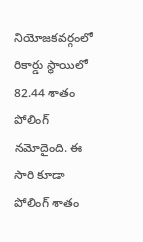నియోజకవర్గంలో రికార్డు స్థాయిలో 82.44 శాతం పోలింగ్ నమోదైంది. ఈ సారి కూడా పోలింగ్ శాతం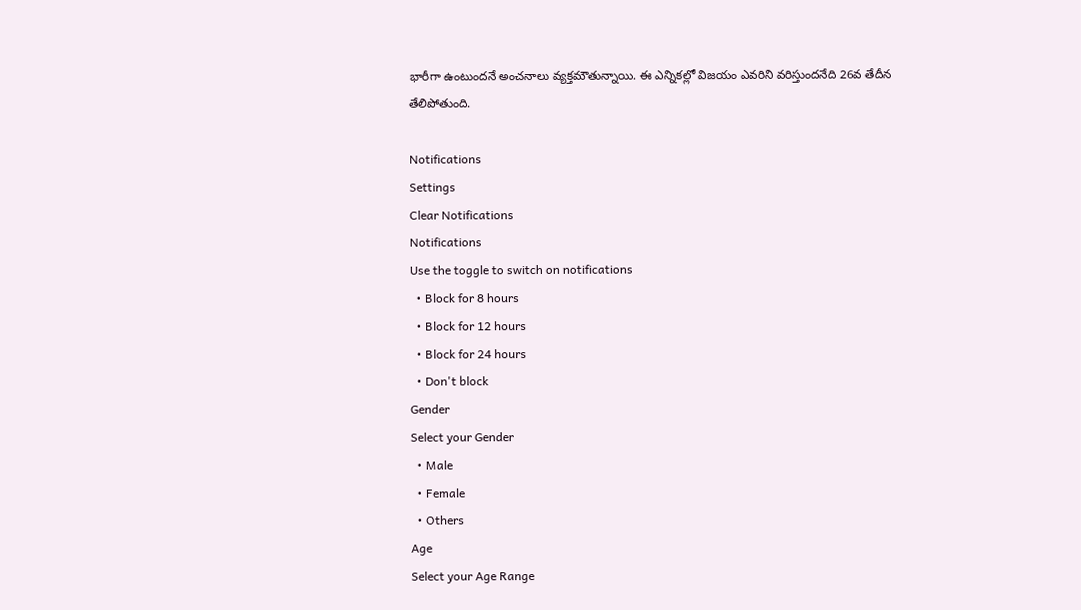భారీగా ఉంటుందనే అంచనాలు వ్యక్తమౌతున్నాయి. ఈ ఎన్నికల్లో విజయం ఎవరిని వరిస్తుందనేది 26వ తేదీన తేలిపోతుంది.

Notifications
Settings
Clear Notifications
Notifications
Use the toggle to switch on notifications
  • Block for 8 hours
  • Block for 12 hours
  • Block for 24 hours
  • Don't block
Gender
Select your Gender
  • Male
  • Female
  • Others
Age
Select your Age Range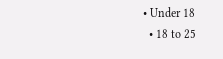• Under 18
  • 18 to 25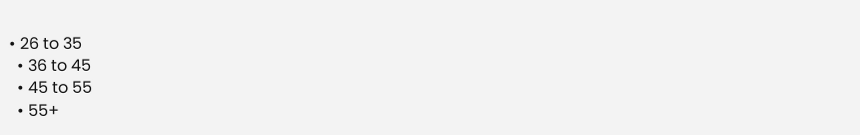• 26 to 35
  • 36 to 45
  • 45 to 55
  • 55+